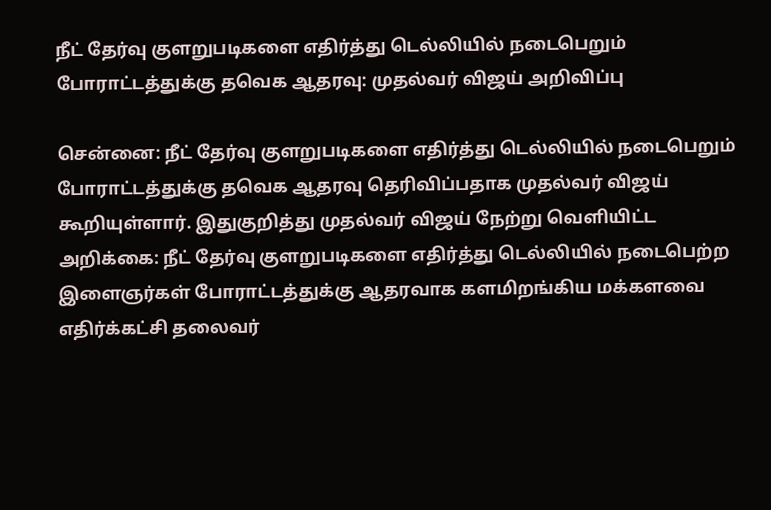நீட் தேர்வு குளறுபடிகளை எதிர்த்து டெல்லியில் நடைபெறும் போராட்டத்துக்கு தவெக ஆதரவு: முதல்வர் விஜய் அறிவிப்பு

சென்னை: நீட் தேர்வு குளறுபடிகளை எதிர்த்து டெல்லியில் நடைபெறும் போராட்டத்துக்கு தவெக ஆதரவு தெரிவிப்பதாக முதல்வர் விஜய் கூறியுள்ளார். இதுகுறித்து முதல்வர் விஜய் நேற்று வெளியிட்ட அறிக்கை: நீட் தேர்வு குளறுபடிகளை எதிர்த்து டெல்லியில் நடைபெற்ற இளைஞர்கள் போராட்டத்துக்கு ஆதரவாக களமிறங்கிய மக்களவை எதிர்க்கட்சி தலைவர்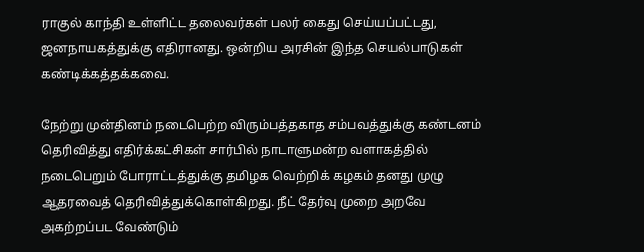ராகுல் காந்தி உள்ளிட்ட தலைவர்கள் பலர் கைது செய்யப்பட்டது, ஜனநாயகத்துக்கு எதிரானது. ஒன்றிய அரசின் இந்த செயல்பாடுகள் கண்டிக்கத்தக்கவை.

நேற்று முன்தினம் நடைபெற்ற விரும்பத்தகாத சம்பவத்துக்கு கண்டனம் தெரிவித்து எதிர்க்கட்சிகள் சார்பில் நாடாளுமன்ற வளாகத்தில் நடைபெறும் போராட்டத்துக்கு தமிழக வெற்றிக் கழகம் தனது முழு ஆதரவைத் தெரிவித்துக்கொள்கிறது. நீட் தேர்வு முறை அறவே அகற்றப்பட வேண்டும்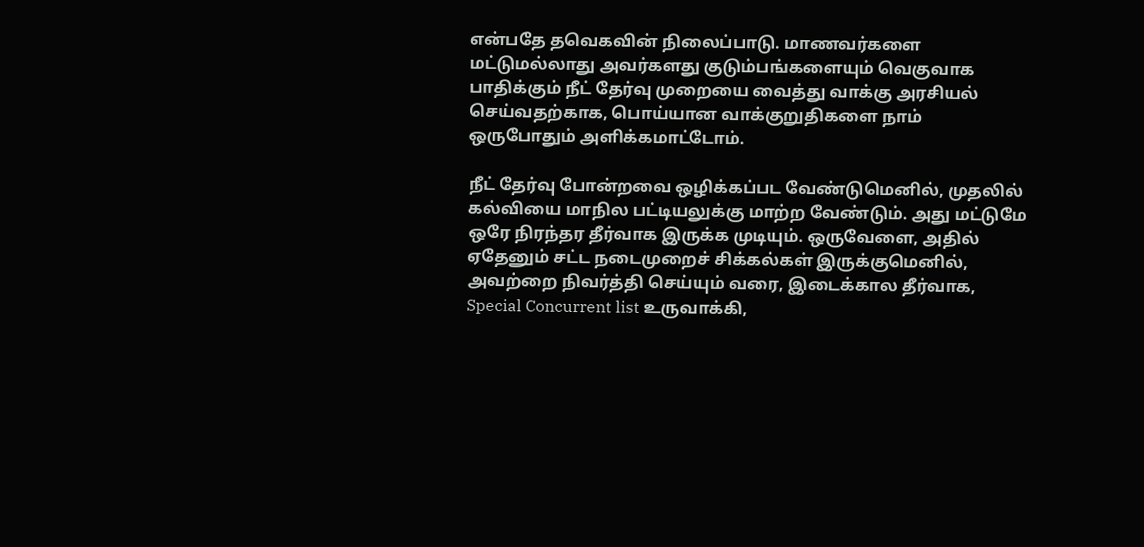என்பதே தவெகவின் நிலைப்பாடு. மாணவர்களை மட்டுமல்லாது அவர்களது குடும்பங்களையும் வெகுவாக பாதிக்கும் நீட் தேர்வு முறையை வைத்து வாக்கு அரசியல் செய்வதற்காக, பொய்யான வாக்குறுதிகளை நாம் ஒருபோதும் அளிக்கமாட்டோம்.

நீட் தேர்வு போன்றவை ஒழிக்கப்பட வேண்டுமெனில், முதலில் கல்வியை மாநில பட்டியலுக்கு மாற்ற வேண்டும். அது மட்டுமே ஒரே நிரந்தர தீர்வாக இருக்க முடியும். ஒருவேளை, அதில் ஏதேனும் சட்ட நடைமுறைச் சிக்கல்கள் இருக்குமெனில், அவற்றை நிவர்த்தி செய்யும் வரை, இடைக்கால தீர்வாக, Special Concurrent list உருவாக்கி,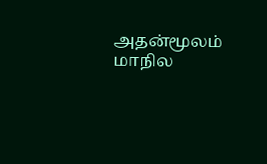அதன்மூலம் மாநில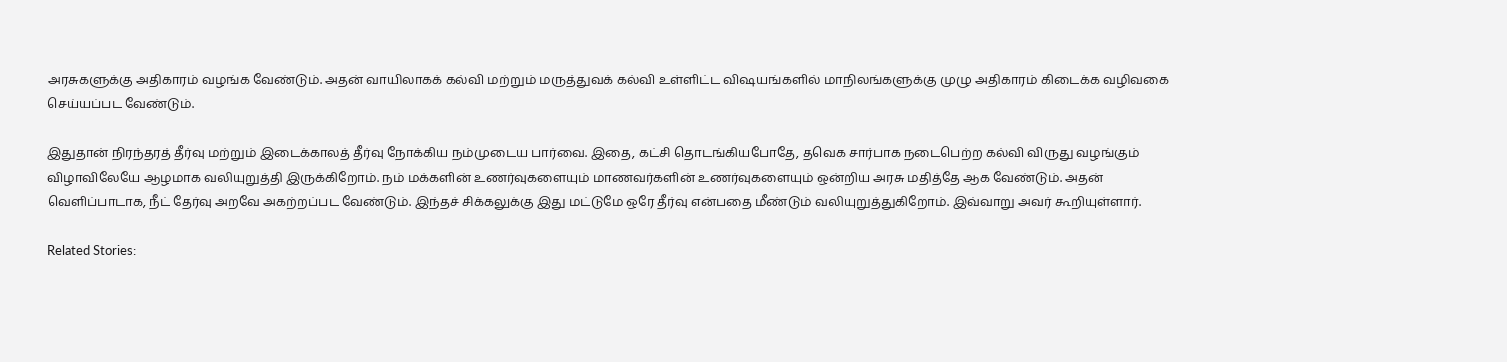அரசுகளுக்கு அதிகாரம் வழங்க வேண்டும். அதன் வாயிலாகக் கல்வி மற்றும் மருத்துவக் கல்வி உள்ளிட்ட விஷயங்களில் மாநிலங்களுக்கு முழு அதிகாரம் கிடைக்க வழிவகை செய்யப்பட வேண்டும்.

இதுதான் நிரந்தரத் தீர்வு மற்றும் இடைக்காலத் தீர்வு நோக்கிய நம்முடைய பார்வை. இதை, கட்சி தொடங்கியபோதே, தவெக சார்பாக நடைபெற்ற கல்வி விருது வழங்கும் விழாவிலேயே ஆழமாக வலியுறுத்தி இருக்கிறோம். நம் மக்களின் உணர்வுகளையும் மாணவர்களின் உணர்வுகளையும் ஒன்றிய அரசு மதித்தே ஆக வேண்டும். அதன் வெளிப்பாடாக, நீட் தேர்வு அறவே அகற்றப்பட வேண்டும். இந்தச் சிக்கலுக்கு இது மட்டுமே ஒரே தீர்வு என்பதை மீண்டும் வலியுறுத்துகிறோம். இவ்வாறு அவர் கூறியுள்ளார்.

Related Stories: